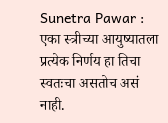Sunetra Pawar : एका स्त्रीच्या आयुष्यातला प्रत्येक निर्णय हा तिचा स्वतःचा असतोच असं नाही.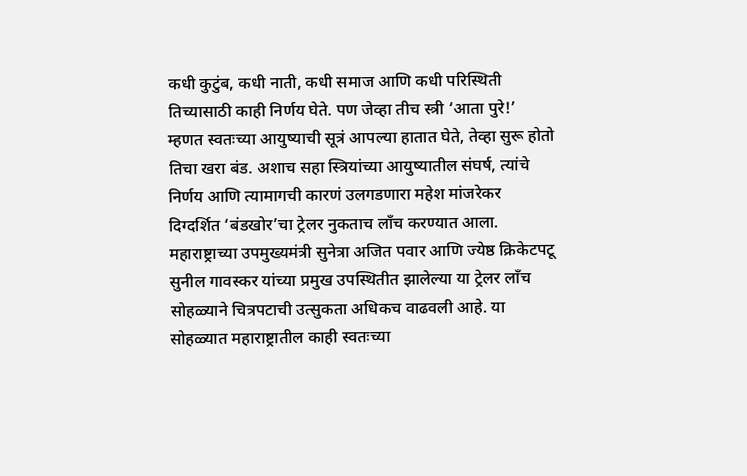कधी कुटुंब, कधी नाती, कधी समाज आणि कधी परिस्थिती तिच्यासाठी काही निर्णय घेते. पण जेव्हा तीच स्त्री ‘आता पुरे!’ म्हणत स्वतःच्या आयुष्याची सूत्रं आपल्या हातात घेते, तेव्हा सुरू होतो तिचा खरा बंड. अशाच सहा स्त्रियांच्या आयुष्यातील संघर्ष, त्यांचे निर्णय आणि त्यामागची कारणं उलगडणारा महेश मांजरेकर दिग्दर्शित ‘बंडखोर’चा ट्रेलर नुकताच लाँच करण्यात आला. महाराष्ट्राच्या उपमुख्यमंत्री सुनेत्रा अजित पवार आणि ज्येष्ठ क्रिकेटपटू सुनील गावस्कर यांच्या प्रमुख उपस्थितीत झालेल्या या ट्रेलर लाँच सोहळ्याने चित्रपटाची उत्सुकता अधिकच वाढवली आहे. या सोहळ्यात महाराष्ट्रातील काही स्वतःच्या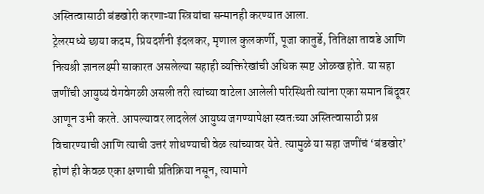अस्तित्वासाठी बंडखोरी करणाऱ्या स्त्रियांचा सन्मानही करण्यात आला.
ट्रेलरमध्ये छाया कदम, प्रियदर्शनी इंदलकर, मृणाल कुलकर्णी, पूजा कातुर्डे, तितिक्षा तावडे आणि नित्यश्री ज्ञानलक्ष्मी साकारत असलेल्या सहाही व्यक्तिरेखांची अधिक स्पष्ट ओळख होते. या सहा जणींची आयुष्यं वेगवेगळी असली तरी त्यांच्या वाटेला आलेली परिस्थिती त्यांना एका समान बिंदूवर आणून उभी करते. आपल्यावर लादलेलं आयुष्य जगण्यापेक्षा स्वतःच्या अस्तित्वासाठी प्रश्न विचारण्याची आणि त्याची उत्तरं शोधण्याची वेळ त्यांच्यावर येते. त्यामुळे या सहा जणींचं ‘बंडखोर’ होणं ही केवळ एका क्षणाची प्रतिक्रिया नसून, त्यामागे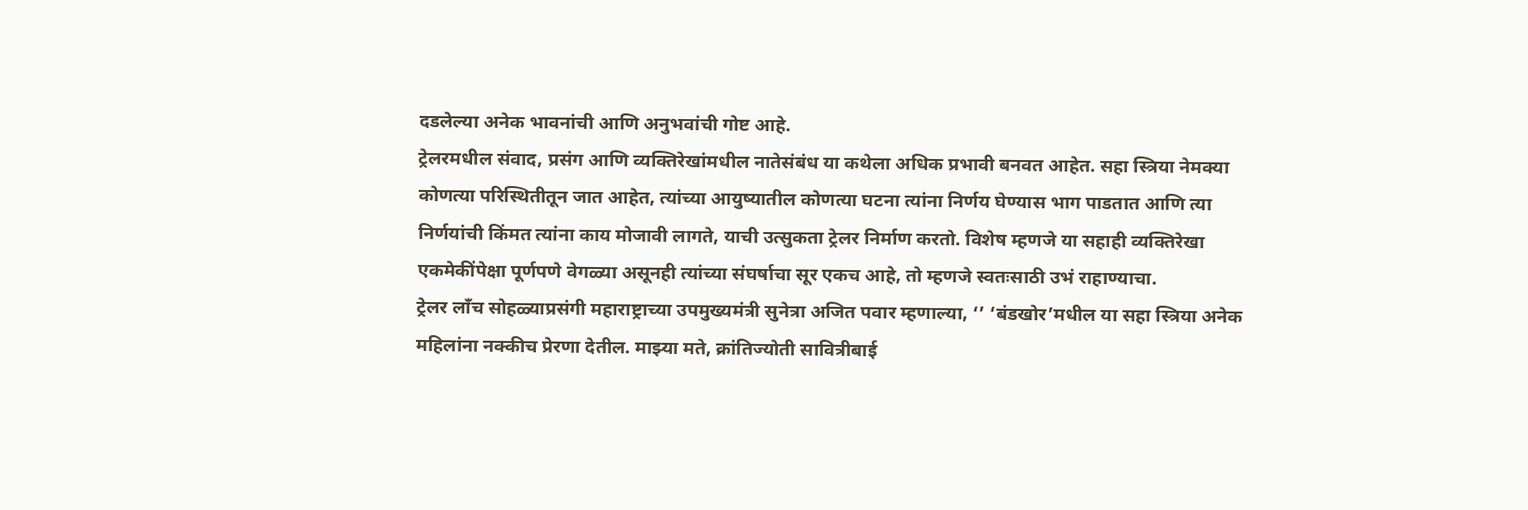दडलेल्या अनेक भावनांची आणि अनुभवांची गोष्ट आहे.
ट्रेलरमधील संवाद, प्रसंग आणि व्यक्तिरेखांमधील नातेसंबंध या कथेला अधिक प्रभावी बनवत आहेत. सहा स्त्रिया नेमक्या कोणत्या परिस्थितीतून जात आहेत, त्यांच्या आयुष्यातील कोणत्या घटना त्यांना निर्णय घेण्यास भाग पाडतात आणि त्या निर्णयांची किंमत त्यांना काय मोजावी लागते, याची उत्सुकता ट्रेलर निर्माण करतो. विशेष म्हणजे या सहाही व्यक्तिरेखा एकमेकींपेक्षा पूर्णपणे वेगळ्या असूनही त्यांच्या संघर्षाचा सूर एकच आहे, तो म्हणजे स्वतःसाठी उभं राहाण्याचा.
ट्रेलर लाँच सोहळ्याप्रसंगी महाराष्ट्राच्या उपमुख्यमंत्री सुनेत्रा अजित पवार म्हणाल्या, ‘’ ‘बंडखोर’मधील या सहा स्त्रिया अनेक महिलांना नक्कीच प्रेरणा देतील. माझ्या मते, क्रांतिज्योती सावित्रीबाई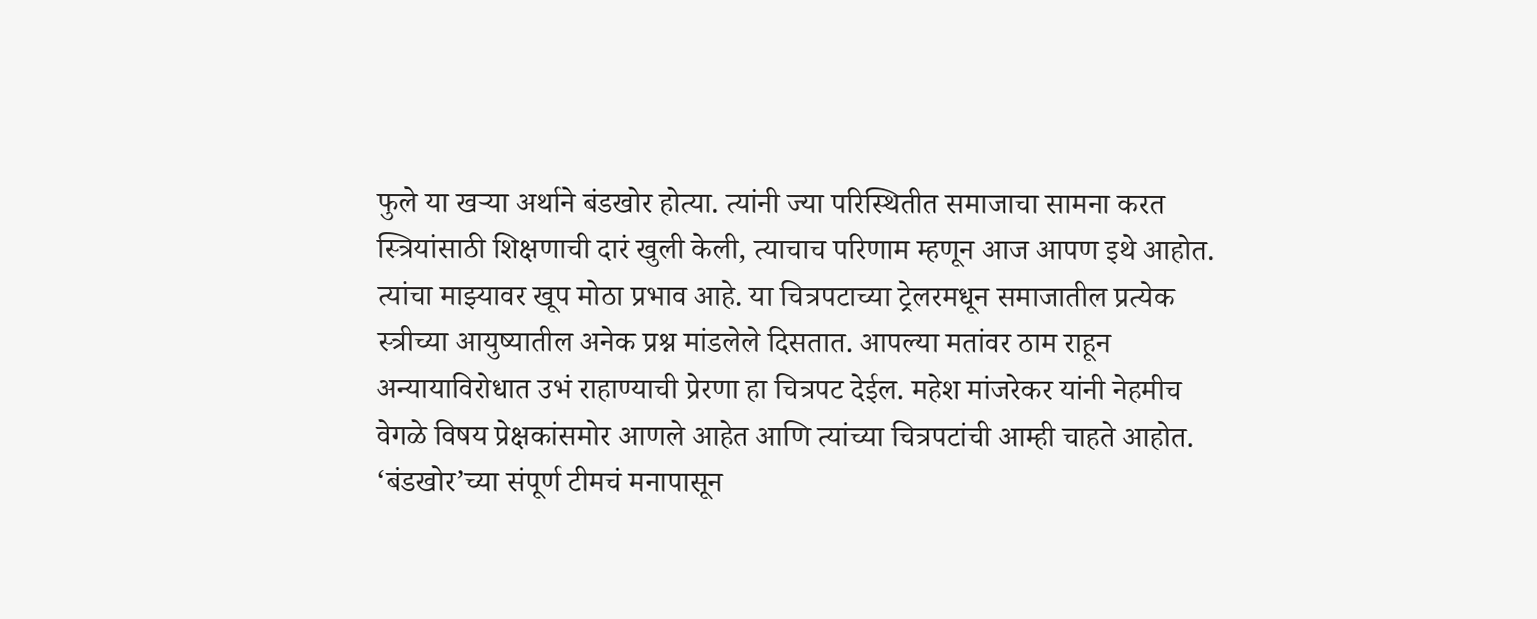फुले या खऱ्या अर्थाने बंडखोर होत्या. त्यांनी ज्या परिस्थितीत समाजाचा सामना करत स्त्रियांसाठी शिक्षणाची दारं खुली केली, त्याचाच परिणाम म्हणून आज आपण इथे आहोत. त्यांचा माझ्यावर खूप मोठा प्रभाव आहे. या चित्रपटाच्या ट्रेलरमधून समाजातील प्रत्येक स्त्रीच्या आयुष्यातील अनेक प्रश्न मांडलेले दिसतात. आपल्या मतांवर ठाम राहून अन्यायाविरोधात उभं राहाण्याची प्रेरणा हा चित्रपट देईल. महेश मांजरेकर यांनी नेहमीच वेगळे विषय प्रेक्षकांसमोर आणले आहेत आणि त्यांच्या चित्रपटांची आम्ही चाहते आहोत. ‘बंडखोर’च्या संपूर्ण टीमचं मनापासून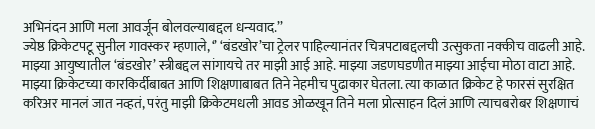अभिनंदन आणि मला आवर्जून बोलवल्याबद्दल धन्यवाद.’’
ज्येष्ठ क्रिकेटपटू सुनील गावस्कर म्हणाले, ‘’ ‘बंडखोर’चा ट्रेलर पाहिल्यानंतर चित्रपटाबद्दलची उत्सुकता नक्कीच वाढली आहे. माझ्या आयुष्यातील ‘बंडखोर’ स्त्रीबद्दल सांगायचे तर माझी आई आहे. माझ्या जडणघडणीत माझ्या आईचा मोठा वाटा आहे. माझ्या क्रिकेटच्या कारकिर्दीबाबत आणि शिक्षणाबाबत तिने नेहमीच पुढाकार घेतला. त्या काळात क्रिकेट हे फारसं सुरक्षित करिअर मानलं जात नव्हतं, परंतु माझी क्रिकेटमधली आवड ओळखून तिने मला प्रोत्साहन दिलं आणि त्याचबरोबर शिक्षणाचं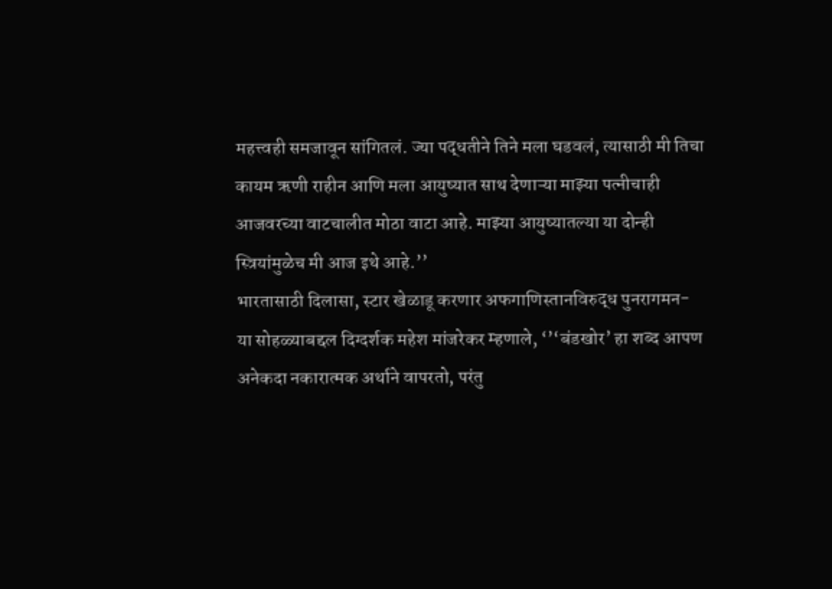महत्त्वही समजावून सांगितलं. ज्या पद्धतीने तिने मला घडवलं, त्यासाठी मी तिचा कायम ऋणी राहीन आणि मला आयुष्यात साथ देणाऱ्या माझ्या पत्नीचाही आजवरच्या वाटचालीत मोठा वाटा आहे. माझ्या आयुष्यातल्या या दोन्ही स्त्रियांमुळेच मी आज इथे आहे.’’
भारतासाठी दिलासा, स्टार खेळाडू करणार अफगाणिस्तानविरुद्ध पुनरागमन-
या सोहळ्याबद्दल दिग्दर्शक महेश मांजरेकर म्हणाले, ‘’‘बंडखोर’ हा शब्द आपण अनेकदा नकारात्मक अर्थाने वापरतो, परंतु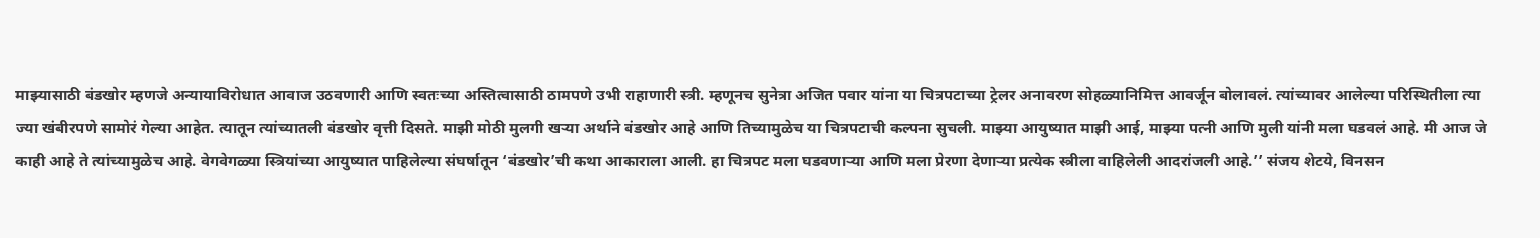माझ्यासाठी बंडखोर म्हणजे अन्यायाविरोधात आवाज उठवणारी आणि स्वतःच्या अस्तित्वासाठी ठामपणे उभी राहाणारी स्त्री. म्हणूनच सुनेत्रा अजित पवार यांना या चित्रपटाच्या ट्रेलर अनावरण सोहळ्यानिमित्त आवर्जून बोलावलं. त्यांच्यावर आलेल्या परिस्थितीला त्या ज्या खंबीरपणे सामोरं गेल्या आहेत. त्यातून त्यांच्यातली बंडखोर वृत्ती दिसते. माझी मोठी मुलगी खऱ्या अर्थाने बंडखोर आहे आणि तिच्यामुळेच या चित्रपटाची कल्पना सुचली. माझ्या आयुष्यात माझी आई, माझ्या पत्नी आणि मुली यांनी मला घडवलं आहे. मी आज जे काही आहे ते त्यांच्यामुळेच आहे. वेगवेगळ्या स्त्रियांच्या आयुष्यात पाहिलेल्या संघर्षातून ‘बंडखोर’ची कथा आकाराला आली. हा चित्रपट मला घडवणाऱ्या आणि मला प्रेरणा देणाऱ्या प्रत्येक स्त्रीला वाहिलेली आदरांजली आहे.’’ संजय शेटये, विनसन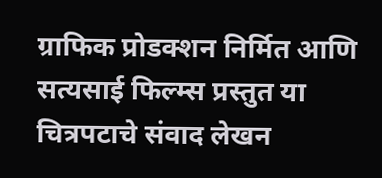ग्राफिक प्रोडक्शन निर्मित आणि सत्यसाई फिल्म्स प्रस्तुत या चित्रपटाचे संवाद लेखन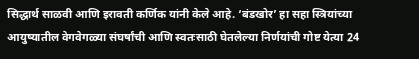सिद्धार्थ साळवी आणि इरावती कर्णिक यांनी केले आहे. ‘बंडखोर’ हा सहा स्त्रियांच्या आयुष्यातील वेगवेगळ्या संघर्षांची आणि स्वतःसाठी घेतलेल्या निर्णयांची गोष्ट येत्या 24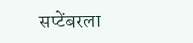सप्टेंबरला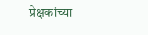प्रेक्षकांच्या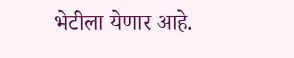भेटीला येणार आहे.